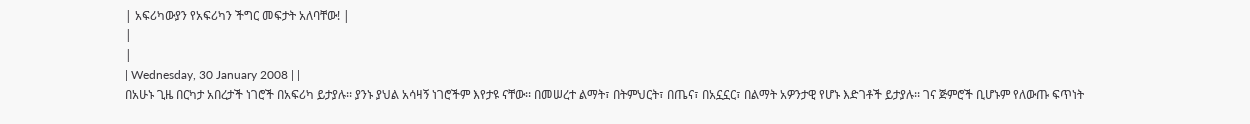| አፍሪካውያን የአፍሪካን ችግር መፍታት አለባቸው! |
|
|
| Wednesday, 30 January 2008 | |
በአሁኑ ጊዜ በርካታ አበረታች ነገሮች በአፍሪካ ይታያሉ፡፡ ያንኑ ያህል አሳዛኝ ነገሮችም እየታዩ ናቸው፡፡ በመሠረተ ልማት፣ በትምህርት፣ በጤና፣ በአኗኗር፣ በልማት አዎንታዊ የሆኑ እድገቶች ይታያሉ፡፡ ገና ጅምሮች ቢሆኑም የለውጡ ፍጥነት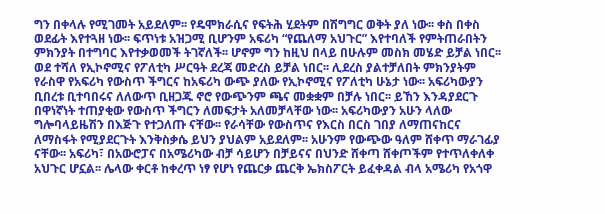ግን በቀላሉ የሚገመት አይደለም፡፡ የዴሞክራሲና የፍትሕ ሂደትም በሽግግር ወቅት ያለ ነው፡፡ ቀስ በቀስ ወደፊት እየተጓዘ ነው፡፡ ፍጥነቱ አዝጋሚ ቢሆንም አፍሪካ “የጨለማ አህጉር” እየተባለች የምትጠራበትን ምክንያት በተግባር እየተቃወመች ትገኛለች፡፡ ሆኖም ግን ከዚህ በላይ በሁሉም መስክ መሄድ ይቻል ነበር፡፡ ወደ ተሻለ የኢኮኖሚና የፖለቲካ ሥርዓት ደረጃ መድረስ ይቻል ነበር፡፡ ሊደረስ ያልተቻለበት ምክንያትም የራስዋ የአፍሪካ የውስጥ ችግርና ከአፍሪካ ውጭ ያለው የኢኮኖሚና የፖለቲካ ሁኔታ ነው፡፡ አፍሪካውያን ቢበረቱ ቢተባበሩና ለለውጥ ቢዘጋጁ ኖሮ የውጭንም ጫና መቋቋም በቻሉ ነበር፡፡ ይኸን እንዳያደርጉ በዋነኛነት ተጠያቂው የውስጥ ችግርን ለመፍታት አለመቻላቸው ነው፡፡ አፍሪካውያን አሁን ላለው ግሎባላይዜሽን በእጅጉ የተጋለጡ ናቸው፡፡ የራሳቸው የውስጥና የእርስ በርስ ገበያ ለማጠናከርና ለማስፋት የሚያደርጉት እንቅስቃሴ ይህን ያህልም አይደለም፡፡ አሁንም የውጭው ዓለም ሸቀጥ ማራገፊያ ናቸው፡፡ አፍሪካ፣ በአውሮፓና በአሜሪካው ብቻ ሳይሆን በቻይናና በህንድ ሸቀጣ ሸቀጦችም የተጥለቀለቀ አህጉር ሆኗል፡፡ ሌላው ቀርቶ ከቀረጥ ነፃ የሆነ የጨርቃ ጨርቅ ኤክስፖርት ይፈቀዳል ብላ አሜሪካ የአጎዋ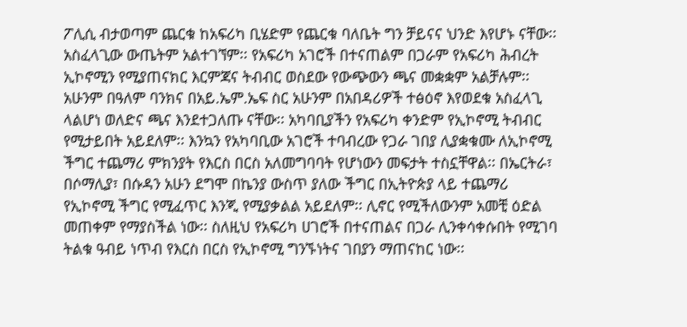ፖሊሲ ብታወጣም ጨርቁ ከአፍሪካ ቢሄድም የጨርቁ ባለቤት ግን ቻይናና ህንድ እየሆኑ ናቸው፡፡ አስፈላጊው ውጤትም አልተገኘም፡፡ የአፍሪካ አገሮች በተናጠልም በጋራም የአፍሪካ ሕብረት ኢኮኖሚን የሚያጠናክር እርምጃና ትብብር ወስደው የውጭውን ጫና መቋቋም አልቻሉም፡፡ አሁንም በዓለም ባንክና በአይ.ኤም.ኤፍ ስር አሁንም በአበዳሪዎች ተፅዕኖ እየወደቁ አስፈላጊ ላልሆነ ወለድና ጫና እንደተጋለጡ ናቸው፡፡ አካባቢያችን የአፍሪካ ቀንድም የኢኮኖሚ ትብብር የሚታይበት አይደለም፡፡ እንኳን የአካባቢው አገሮች ተባብረው የጋራ ገበያ ሊያቋቁሙ ለኢኮኖሚ ችግር ተጨማሪ ምክንያት የእርስ በርስ አለመግባባት የሆነውን መፍታት ተስኗቸዋል፡፡ በኤርትራ፣ በሶማሊያ፣ በሱዳን አሁን ደግሞ በኬንያ ውስጥ ያለው ችግር በኢትዮጵያ ላይ ተጨማሪ የኢኮኖሚ ችግር የሚፈጥር እንጂ የሚያቃልል አይደለም፡፡ ሊኖር የሚችለውንም አመቺ ዕድል መጠቀም የማያስችል ነው፡፡ ስለዚህ የአፍሪካ ሀገሮች በተናጠልና በጋራ ሊንቀሳቀሱበት የሚገባ ትልቁ ዓብይ ነጥብ የእርስ በርስ የኢኮኖሚ ግንኙነትና ገበያን ማጠናከር ነው፡፡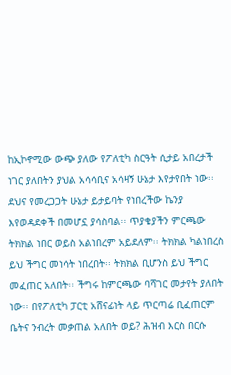ከኢኮኖሚው ውጭ ያለው የፖለቲካ ስርዓት ሲታይ አበረታች ነገር ያለበትን ያህል አሳሳቢና አሳዛኝ ሁኔታ እየታየበት ነው፡፡ ደህና የመረጋጋት ሁኔታ ይታይባት የነበረችው ኬንያ እየወዳደቀች በመሆኗ ያሳስባል፡፡ ጥያቄያችን ምርጫው ትክክል ነበር ወይስ አልነበረም አይደለም፡፡ ትክክል ካልነበረስ ይህ ችግር መነሳት ነበረበት፡፡ ትክክል ቢሆንስ ይህ ችግር መፈጠር አለበት፡፡ ችግሩ ከምርጫው ባሻገር መታየት ያለበት ነው፡፡ በየፖለቲካ ፓርቲ አሸናፊነት ላይ ጥርጣሬ ቢፈጠርም ቤትና ንብረት መቃጠል አለበት ወይ? ሕዝብ እርስ በርሱ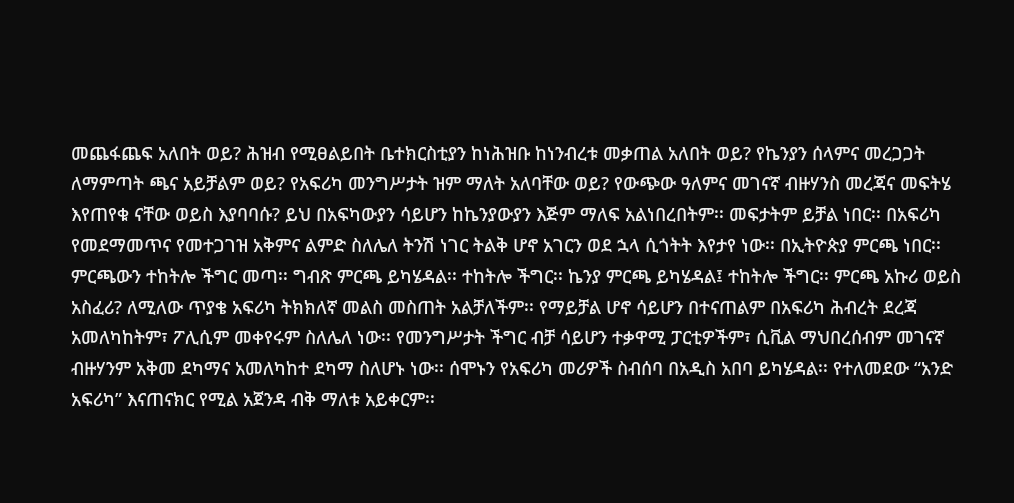መጨፋጨፍ አለበት ወይ? ሕዝብ የሚፀልይበት ቤተክርስቲያን ከነሕዝቡ ከነንብረቱ መቃጠል አለበት ወይ? የኬንያን ሰላምና መረጋጋት ለማምጣት ጫና አይቻልም ወይ? የአፍሪካ መንግሥታት ዝም ማለት አለባቸው ወይ? የውጭው ዓለምና መገናኛ ብዙሃንስ መረጃና መፍትሄ እየጠየቁ ናቸው ወይስ እያባባሱ? ይህ በአፍካውያን ሳይሆን ከኬንያውያን እጅም ማለፍ አልነበረበትም፡፡ መፍታትም ይቻል ነበር፡፡ በአፍሪካ የመደማመጥና የመተጋገዝ አቅምና ልምድ ስለሌለ ትንሽ ነገር ትልቅ ሆኖ አገርን ወደ ኋላ ሲጎትት እየታየ ነው፡፡ በኢትዮጵያ ምርጫ ነበር፡፡ ምርጫውን ተከትሎ ችግር መጣ፡፡ ግብጽ ምርጫ ይካሄዳል፡፡ ተከትሎ ችግር፡፡ ኬንያ ምርጫ ይካሄዳል፤ ተከትሎ ችግር፡፡ ምርጫ አኩሪ ወይስ አስፈሪ? ለሚለው ጥያቄ አፍሪካ ትክክለኛ መልስ መስጠት አልቻለችም፡፡ የማይቻል ሆኖ ሳይሆን በተናጠልም በአፍሪካ ሕብረት ደረጃ አመለካከትም፣ ፖሊሲም መቀየሩም ስለሌለ ነው፡፡ የመንግሥታት ችግር ብቻ ሳይሆን ተቃዋሚ ፓርቲዎችም፣ ሲቪል ማህበረሰብም መገናኛ ብዙሃንም አቅመ ደካማና አመለካከተ ደካማ ስለሆኑ ነው፡፡ ሰሞኑን የአፍሪካ መሪዎች ስብሰባ በአዲስ አበባ ይካሄዳል፡፡ የተለመደው “አንድ አፍሪካ” እናጠናክር የሚል አጀንዳ ብቅ ማለቱ አይቀርም፡፡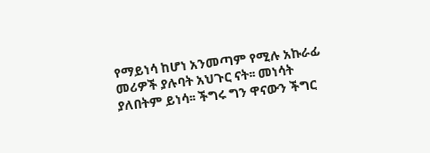የማይነሳ ከሆነ አንመጣም የሚሉ አኩራፊ መሪዎች ያሉባት አህጉር ናት፡፡ መነሳት ያለበትም ይነሳ፡፡ ችግሩ ግን ዋናውን ችግር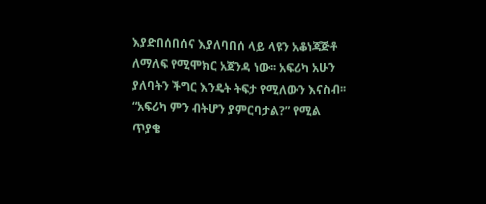እያድበሰበሰና እያለባበሰ ላይ ላዩን አቆነጃጅቶ ለማለፍ የሚሞክር አጀንዳ ነው፡፡ አፍሪካ አሁን ያለባትን ችግር እንዴት ትፍታ የሚለውን እናስብ፡፡ “አፍሪካ ምን ብትሆን ያምርባታል?” የሚል ጥያቄ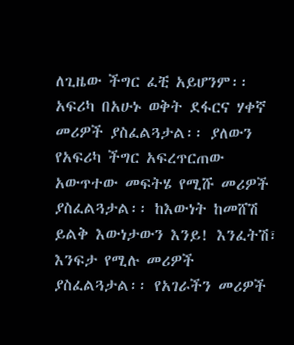ለጊዜው ችግር ፈቺ አይሆንም፡፡ አፍሪካ በአሁኑ ወቅት ደፋርና ሃቀኛ መሪዎች ያስፈልጓታል፡፡ ያለውን የአፍሪካ ችግር አፍረጥርጠው አውጥተው መፍትሄ የሚሹ መሪዎች ያስፈልጓታል፡፡ ከእውነት ከመሸሽ ይልቅ እውነታውን እንይ! እንፈትሽ፣ እንፍታ የሚሉ መሪዎች ያስፈልጓታል፡፡ የአገራችን መሪዎች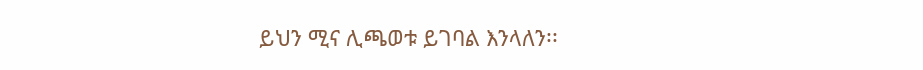ይህን ሚና ሊጫወቱ ይገባል እንላለን፡፡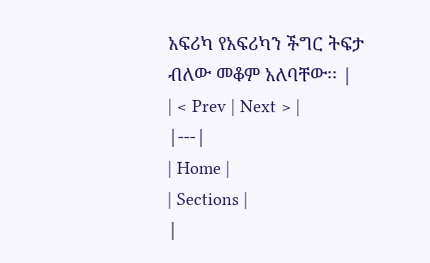አፍሪካ የአፍሪካን ችግር ትፍታ ብለው መቆም አለባቸው፡፡ |
| < Prev | Next > |
|---|
| Home |
| Sections |
|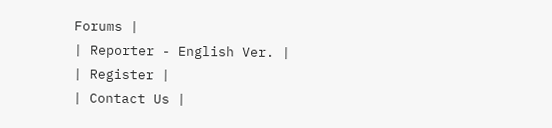Forums |
| Reporter - English Ver. |
| Register |
| Contact Us |